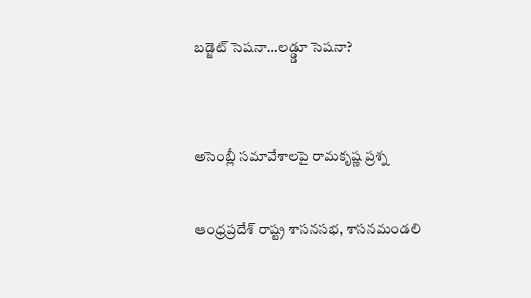బడ్జెట్ సెషనా…లడ్డ్డూ సెషనా?


అసెంబ్లీ సమావేశాలపై రామకృష్ణ ప్రశ్న

ఆంధ్రప్రదేశ్ రాష్ట్ర శాసనసభ, శాసనమండలి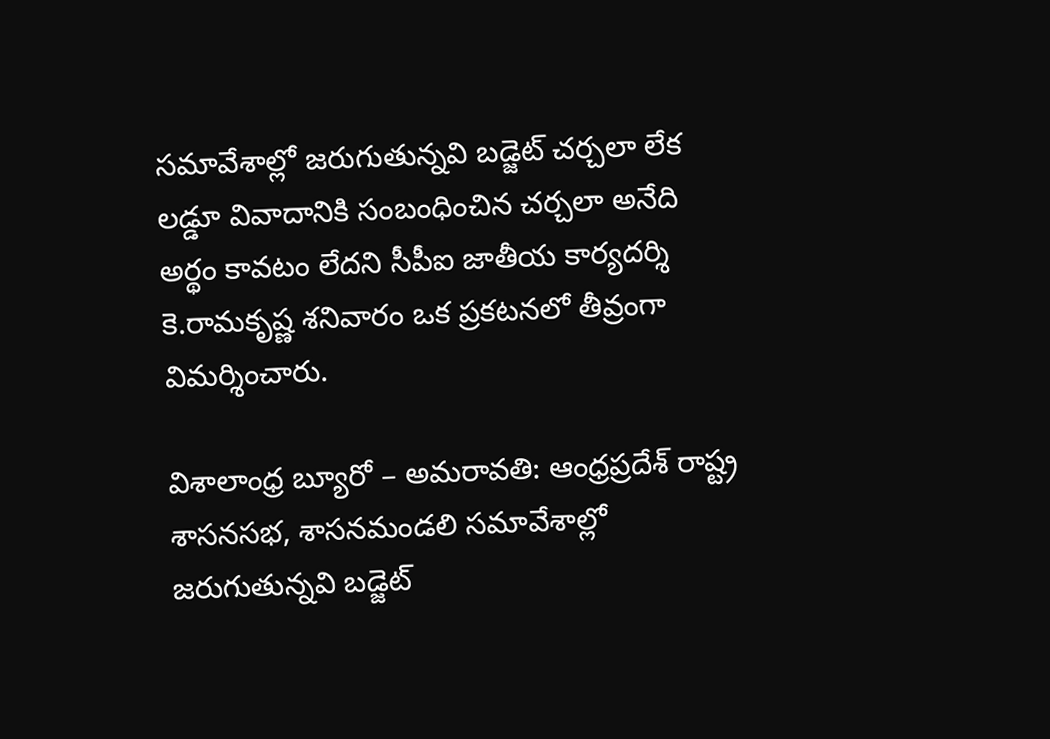సమావేశాల్లో జరుగుతున్నవి బడ్జెట్ చర్చలా లేక లడ్డూ వివాదానికి సంబంధించిన చర్చలా అనేది అర్థం కావటం లేదని సీపీఐ జాతీయ కార్యదర్శి కె.రామకృష్ణ శనివారం ఒక ప్రకటనలో తీవ్రంగా విమర్శించారు.

విశాలాంధ్ర బ్యూరో – అమరావతి: ఆంధ్రప్రదేశ్ రాష్ట్ర శాసనసభ, శాసనమండలి సమావేశాల్లో జరుగుతున్నవి బడ్జెట్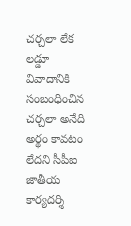చర్చలా లేక లడ్డూ వివాదానికి సంబంధించిన చర్చలా అనేది అర్థం కావటం లేదని సీపీఐ జాతీయ కార్యదర్శి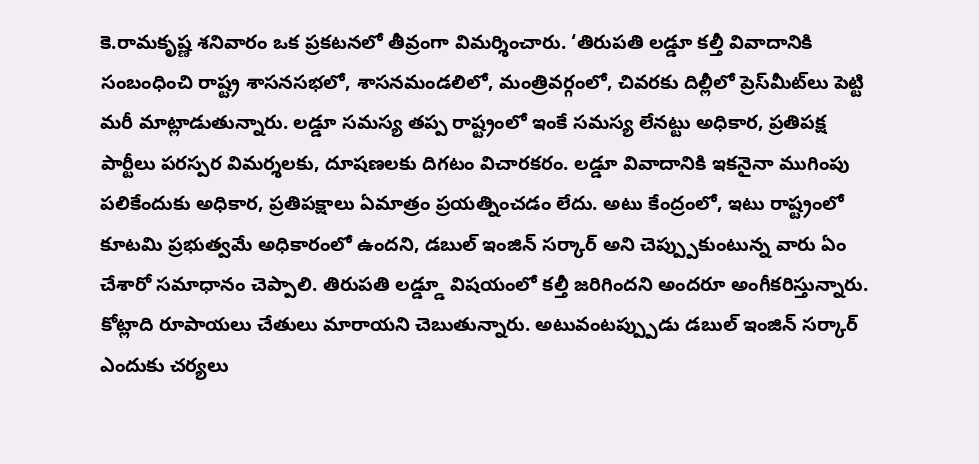కె.రామకృష్ణ శనివారం ఒక ప్రకటనలో తీవ్రంగా విమర్శించారు. ‘తిరుపతి లడ్డూ కల్తీ వివాదానికి సంబంధించి రాష్ట్ర శాసనసభలో, శాసనమండలిలో, మంత్రివర్గంలో, చివరకు దిల్లీలో ప్రెస్‌మీట్‌లు పెట్టి మరీ మాట్లాడుతున్నారు. లడ్డూ సమస్య తప్ప రాష్ట్రంలో ఇంకే సమస్య లేనట్టు అధికార, ప్రతిపక్ష పార్టీలు పరస్పర విమర్శలకు, దూషణలకు దిగటం విచారకరం. లడ్డూ వివాదానికి ఇకనైనా ముగింపు పలికేందుకు అధికార, ప్రతిపక్షాలు ఏమాత్రం ప్రయత్నించడం లేదు. అటు కేంద్రంలో, ఇటు రాష్ట్రంలో కూటమి ప్రభుత్వమే అధికారంలో ఉందని, డబుల్ ఇంజిన్ సర్కార్ అని చెప్ప్పుకుంటున్న వారు ఏం చేశారో సమాధానం చెప్పాలి. తిరుపతి లడ్డ్డూ విషయంలో కల్తీ జరిగిందని అందరూ అంగీకరిస్తున్నారు. కోట్లాది రూపాయలు చేతులు మారాయని చెబుతున్నారు. అటువంటప్ప్పుడు డబుల్ ఇంజిన్ సర్కార్ ఎందుకు చర్యలు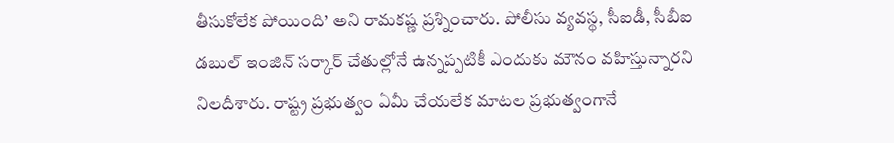తీసుకోలేక పోయింది’ అని రామకష్ణ ప్రశ్నించారు. పోలీసు వ్యవస్థ, సీఐడీ, సీబీఐ డబుల్ ఇంజిన్ సర్కార్ చేతుల్లోనే ఉన్నప్పటికీ ఎందుకు మౌనం వహిస్తున్నారని నిలదీశారు. రాష్ట్ర ప్రభుత్వం ఏమీ చేయలేక మాటల ప్రభుత్వంగానే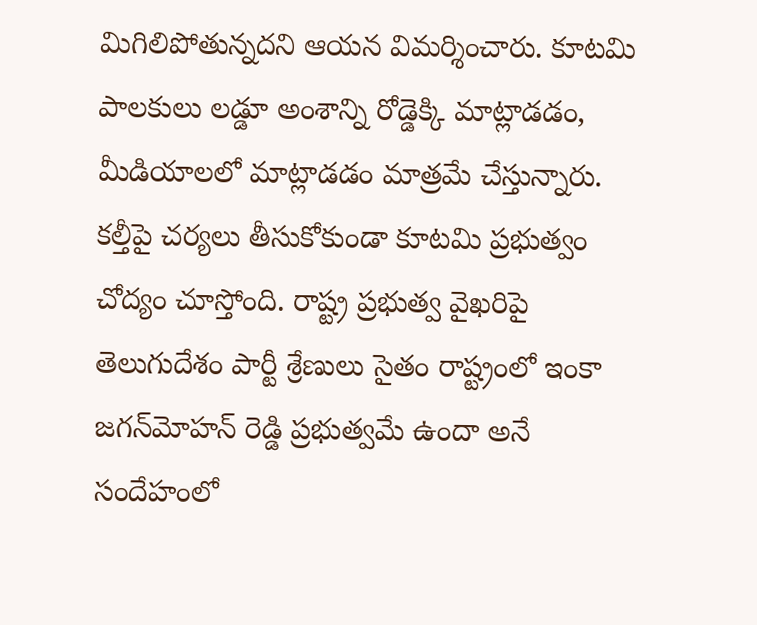మిగిలిపోతున్నదని ఆయన విమర్శించారు. కూటమి పాలకులు లడ్డూ అంశాన్ని రోడ్డెక్కి మాట్లాడడం, మీడియాలలో మాట్లాడడం మాత్రమే చేస్తున్నారు. కల్తీపై చర్యలు తీసుకోకుండా కూటమి ప్రభుత్వం చోద్యం చూస్తోంది. రాష్ట్ర ప్రభుత్వ వైఖరిపై తెలుగుదేశం పార్టీ శ్రేణులు సైతం రాష్ట్రంలో ఇంకా జగన్‌మోహన్ రెడ్డి ప్రభుత్వమే ఉందా అనే సందేహంలో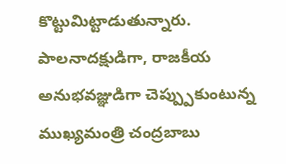కొట్టుమిట్టాడుతున్నారు. పాలనాదక్షుడిగా, రాజకీయ అనుభవజ్ఞుడిగా చెప్ప్పుకుంటున్న ముఖ్యమంత్రి చంద్రబాబు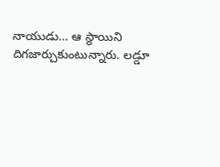నాయుడు… ఆ స్థాయిని దిగజార్చుకుంటున్నారు. లడ్డూ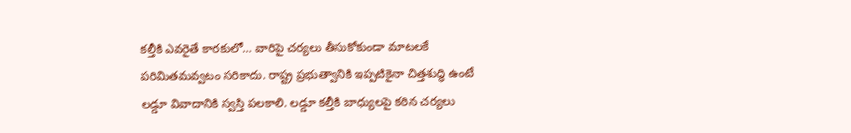కల్తీకి ఎవరైతే కారకులో… వారిపై చర్యలు తీసుకోకుండా మాటలకే పరిమితమవ్వటం సరికాదు. రాష్ట్ర ప్రభుత్వానికి ఇప్పటికైనా చిత్తశుద్ధి ఉంటే లడ్డూ వివాదానికి స్వస్తి పలకాలి. లడ్డూ కల్తీకి బాధ్యులపై కఠిన చర్యలు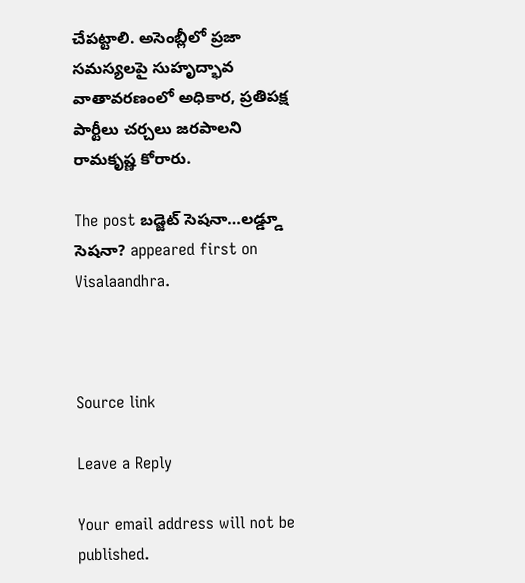చేపట్టాలి. అసెంబ్లీలో ప్రజా సమస్యలపై సుహృద్భావ వాతావరణంలో అధికార, ప్రతిపక్ష పార్టీలు చర్చలు జరపాలని రామకృష్ణ కోరారు.

The post బడ్జెట్ సెషనా…లడ్డ్డూ సెషనా? appeared first on Visalaandhra.



Source link

Leave a Reply

Your email address will not be published.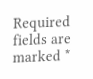Required fields are marked *